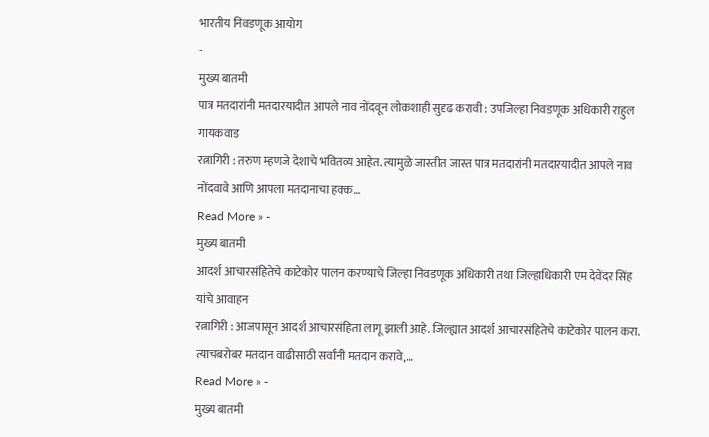भारतीय निवडणूक आयोग
-
मुख्य बातमी
पात्र मतदारांनी मतदारयादीत आपले नाव नोंदवून लोकशाही सुदृढ करावी : उपजिल्हा निवडणूक अधिकारी राहुल गायकवाड
रत्नागिरी : तरुण म्हणजे देशाचे भवितव्य आहेत. त्यामुळे जास्तीत जास्त पात्र मतदारांनी मतदारयादीत आपले नाव नोंदवावे आणि आपला मतदानाचा हक्क…
Read More » -
मुख्य बातमी
आदर्श आचारसंहितेचे काटेकोर पालन करण्याचे जिल्हा निवडणूक अधिकारी तथा जिल्हाधिकारी एम देवेंदर सिंह यांचे आवाहन
रत्नागिरी : आजपासून आदर्श आचारसंहिता लागू झाली आहे. जिल्ह्यात आदर्श आचारसंहितेचे काटेकोर पालन करा. त्याचबरोबर मतदान वाढीसाठी सर्वांनी मतदान करावे,…
Read More » -
मुख्य बातमी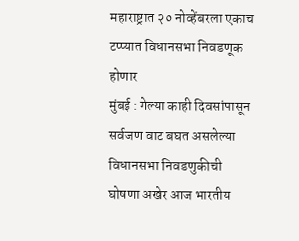महाराष्ट्रात २० नोव्हेंबरला एकाच टप्प्यात विधानसभा निवडणूक होणार
मुंबई : गेल्या काही दिवसांपासून सर्वजण वाट बघत असलेल्या विधानसभा निवडणुकीची घोषणा अखेर आज भारतीय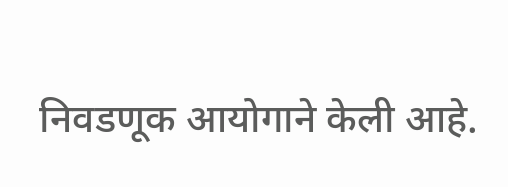निवडणूक आयोगाने केली आहे.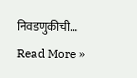निवडणुकीची…
Read More »